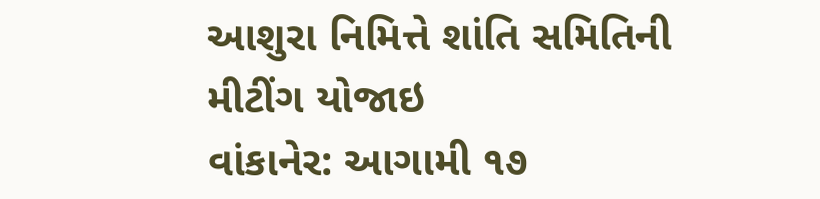આશુરા નિમિત્તે શાંતિ સમિતિની મીટીંગ યોજાઇ
વાંકાનેર: આગામી ૧૭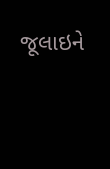જૂલાઇને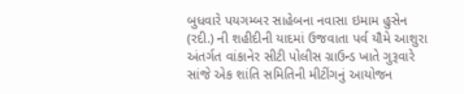બુધવારે પયગમ્બર સાહેબના નવાસા ઇમામ હુસેન (રદી.) ની શહીદીની યાદમાં ઉજવાતા પર્વ યૌમે આશુરા અંતર્ગત વાંકાનેર સીટી પોલીસ ગ્રાઉન્ડ ખાતે ગુરૂવારે સાંજે એક શાંતિ સમિતિની મીટીંગનું આયોજન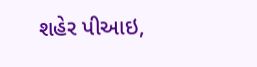શહેર પીઆઇ,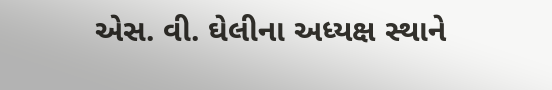એસ. વી. ઘેલીના અધ્યક્ષ સ્થાને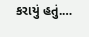કરાયું હતું.…